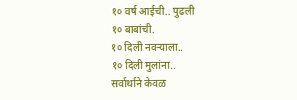१० वर्ष आईची.. पुढली
१० बाबांची.
१० दिली नवऱ्याला..
१० दिली मुलांना..
सर्वार्थाने केवळ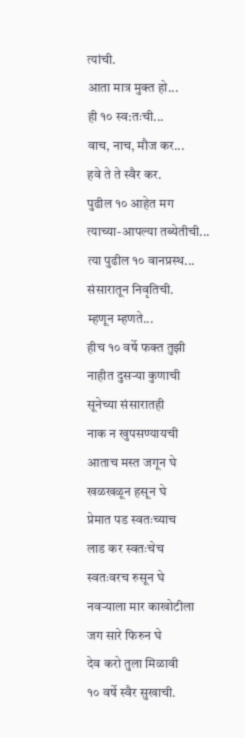त्यांची.
आता मात्र मुक्त हो...
ही १० स्व:तःची...
वाच, नाच, मौज कर...
हवे ते ते स्वैर कर.
पुढील १० आहेत मग
त्याच्या-आपल्या तब्येतीची...
त्या पुढील १० वानप्रस्थ...
संसारातून निवृतिची.
म्हणून म्हणते...
हीच १० वर्षे फक्त तुझी
नाहीत दुसऱ्या कुणाची
सूनेच्या संसारातही
नाक न खुपसण्यायची
आताच मस्त जगून घे
खळखळून हसून घे
प्रेमात पड स्वतःच्याच
लाड कर स्वतःचेच
स्वतःवरच रुसून घे
नवऱ्याला मार काखोटीला
जग सारे फिरुन घे
देव करो तुला मिळावी
१० वर्षे स्वैर सुखाची.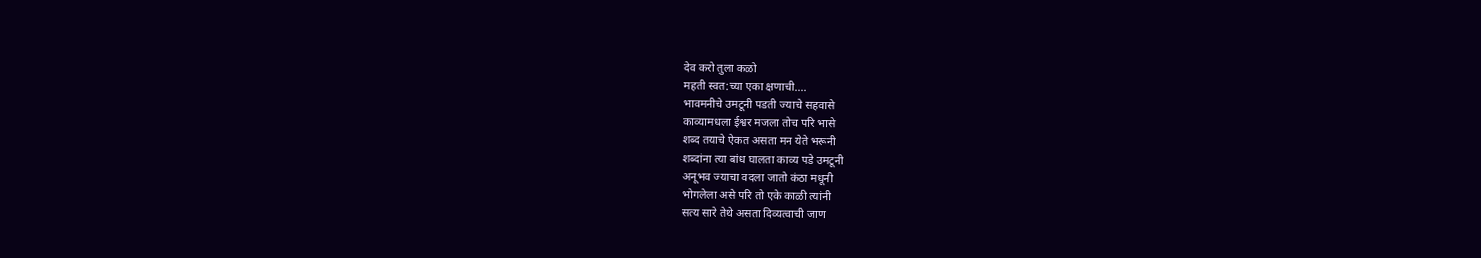देव करो तुला कळो
महती स्वत:च्या एका क्षणाची....
भावमनीचे उमटूनी पडती ज्याचे सहवासे
काव्यामधला ईश्वर मजला तोच परि भासे
शब्द तयाचे ऐकत असता मन येते भरूनी
शब्दांना त्या बांध घालता काव्य पडे उमटूनी
अनूभव ज्याचा वदला जातो कंठा मधूनी
भोगलेला असे परि तो एके काळी त्यांनी
सत्य सारे तेथे असता दिव्यत्वाची जाण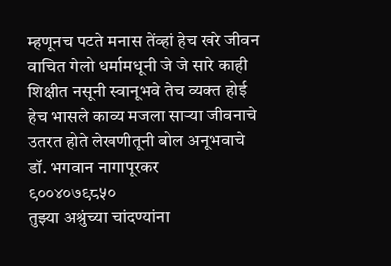म्हणूनच पटते मनास तेंव्हां हेच खरे जीवन
वाचित गेलो धर्मामधूनी जे जे सारे काही
शिक्षीत नसूनी स्वानूभवे तेच व्यक्त होई
हेच भासले काव्य मजला साऱ्या जीवनाचे
उतरत होते लेखणीतूनी बोल अनूभवाचे
डॉ. भगवान नागापूरकर
९००४०७९८५०
तुझ्या अश्रुंच्या चांदण्यांना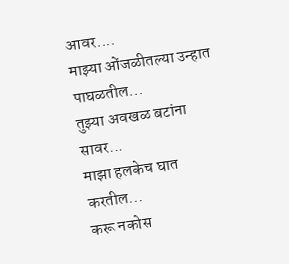आवर....
माझ्या ओंजळीतल्या उन्हात पाघळतील...
तुझ्या अवखळ बटांना सावर...
माझा हलकेच घात करतील...
करू नकोस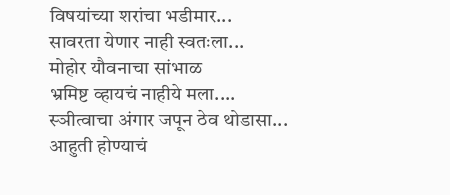विषयांच्या शरांचा भडीमार...
सावरता येणार नाही स्वतःला...
मोहोर यौवनाचा सांभाळ
भ्रमिष्ट व्हायचं नाहीये मला....
स्ञीत्वाचा अंगार जपून ठेव थोडासा...
आहुती होण्याचं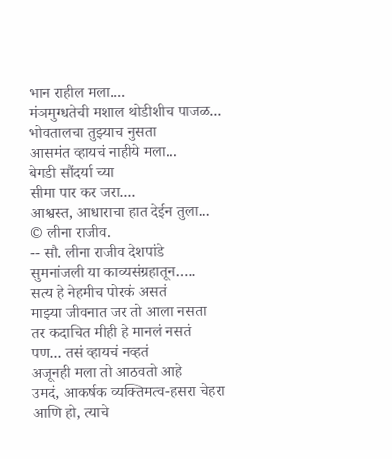भान राहील मला....
मंञमुग्धतेची मशाल थोडीशीच पाजळ...
भोवतालचा तुझ्याच नुसता
आसमंत व्हायचं नाहीये मला...
बेगडी सौंदर्या च्या
सीमा पार कर जरा....
आश्वस्त, आधाराचा हात देईन तुला...
© लीना राजीव.
-- सौ. लीना राजीव देशपांडे
सुमनांजली या काव्यसंग्रहातून…..
सत्य हे नेहमीच पोरकं असतं
माझ्या जीवनात जर तो आला नसता
तर कदाचित मीही हे मानलं नसतं
पण... तसं व्हायचं नव्हतं
अजूनही मला तो आठवतो आहे
उमदं, आकर्षक व्यक्तिमत्व-हसरा चेहरा
आणि हो, त्याचे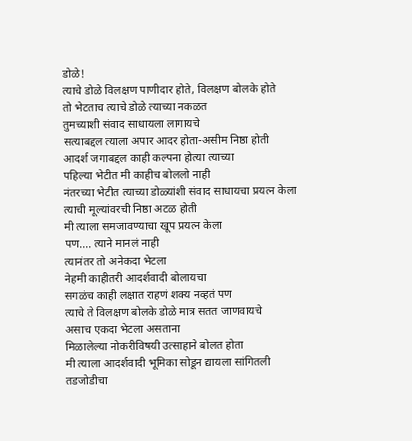डोळे!
त्याचे डोळे विलक्षण पाणीदार होते, विलक्षण बोलके होते
तो भेटताच त्याचे डोळे त्याच्या नकळत
तुमच्याशी संवाद साधायला लागायचे
सत्याबद्दल त्याला अपार आदर होता-असीम निष्ठा होती
आदर्श जगाबद्दल काही कल्पना होत्या त्याच्या
पहिल्या भेटीत मी काहीच बोललो नाही
नंतरच्या भेटीत त्याच्या डोळ्यांशी संवाद साधायचा प्रयत्न केला
त्याची मूल्यांवरची निष्ठा अटळ होती
मी त्याला समजावण्याचा खूप प्रयत्न केला
पण.... त्याने मानलं नाही
त्यानंतर तो अनेकदा भेटला
नेहमी काहीतरी आदर्शवादी बोलायचा
सगळंच काही लक्षात राहणं शक्य नव्हतं पण
त्याचे ते विलक्षण बोलके डोळे मात्र सतत जाणवायचे
असाच एकदा भेटला असताना
मिळालेल्या नोकरीविषयी उत्साहाने बोलत होता
मी त्याला आदर्शवादी भूमिका सोडून द्यायला सांगितली
तडजोडीचा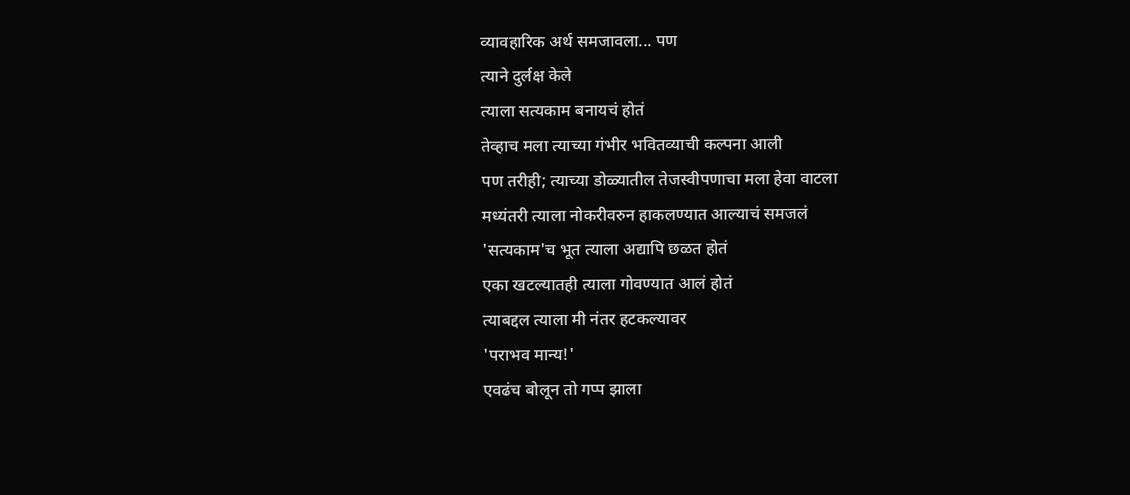व्यावहारिक अर्थ समजावला... पण
त्याने दुर्लक्ष केले
त्याला सत्यकाम बनायचं होतं
तेव्हाच मला त्याच्या गंभीर भवितव्याची कल्पना आली
पण तरीही; त्याच्या डोळ्यातील तेजस्वीपणाचा मला हेवा वाटला
मध्यंतरी त्याला नोकरीवरुन हाकलण्यात आल्याचं समजलं
'सत्यकाम'च भूत त्याला अद्यापि छळत होतं
एका खटल्यातही त्याला गोवण्यात आलं होतं
त्याबद्दल त्याला मी नंतर हटकल्यावर
'पराभव मान्य!'
एवढंच बोलून तो गप्प झाला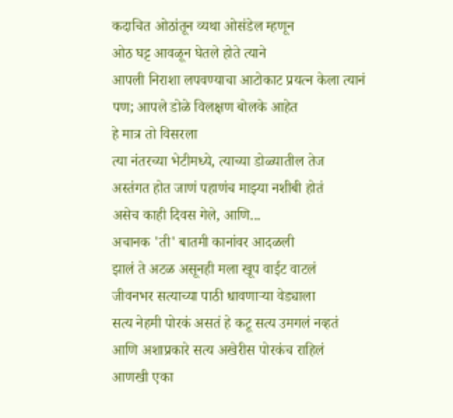कदाचित ओठांतून व्यथा ओसंडेल म्हणून
ओठ घट्ट आवळून घेतले होते त्याने
आपली निराशा लपवण्याचा आटोकाट प्रयत्न केला त्यानं
पण; आपले डोळे विलक्षण बोलके आहेत
हे मात्र तो विसरला
त्या नंतरच्या भेटीमध्ये, त्याच्या डोळ्यातील तेज
अस्तंगत होत जाणं पहाणंच माझ्या नशीबी होतं
असेच काही दिवस गेले, आणि...
अचानक 'ती' बातमी कानांवर आदळली
झालं ते अटळ असूनही मला खूप वाईट वाटलं
जीवनभर सत्याच्या पाठी धावणाऱ्या वेड्याला
सत्य नेहमी पोरकं असतं हे कटू सत्य उमगलं नव्हतं
आणि अशाप्रकारे सत्य अखेरीस पोरकंच राहिलं
आणखी एका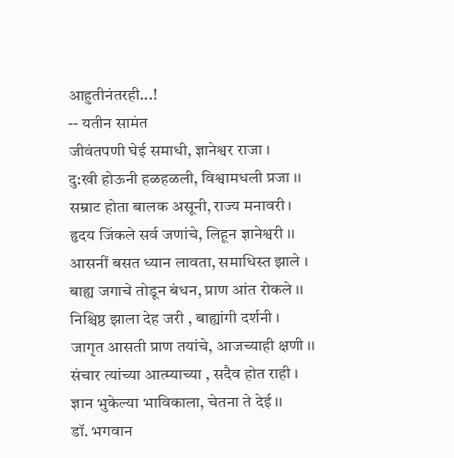आहुतीनंतरही...!
-- यतीन सामंत
जीवंतपणी घेई समाधी, ज्ञानेश्वर राजा ।
दु:खी होऊनी हळहळली, विश्वामधली प्रजा ।।
सम्राट होता बालक असूनी, राज्य मनावरी ।
हृदय जिंकले सर्व जणांचे, लिहून ज्ञानेश्वरी ।।
आसनीं बसत ध्यान लावता, समाधिस्त झाले ।
बाह्य जगाचे तोडून बंधन, प्राण आंत रोकले ।।
निश्चिष्ठ झाला देह जरी , बाह्यांगी दर्शनी ।
जागृत आसती प्राण तयांचे, आजच्याही क्षणी ।।
संचार त्यांच्या आत्म्याच्या , सदैव होत राही ।
ज्ञान भुकेल्या भाविकाला, चेतना ते देई ।।
डॉ. भगवान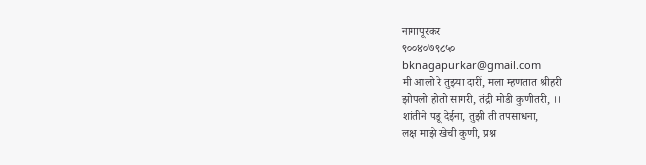नागापूरकर
९००४०७९८५०
bknagapurkar@gmail.com
मी आलो रे तुझ्या दारीं, मला म्हणतात श्रीहरी
झोपलो होतो सागरी, तंद्री मोडी कुणीतरी, ।।
शांतीने पडू देईना, तुझी ती तपसाधना,
लक्ष माझे खेची कुणी, प्रश्न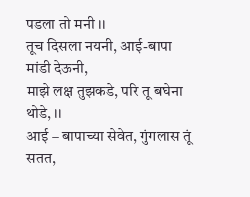पडला तो मनी ।।
तूच दिसला नयनी, आई-बापा मांडी देऊनी,
माझे लक्ष तुझकडे, परि तू बघेना थोडे, ।।
आई – बापाच्या सेवेत, गुंगलास तूं सतत,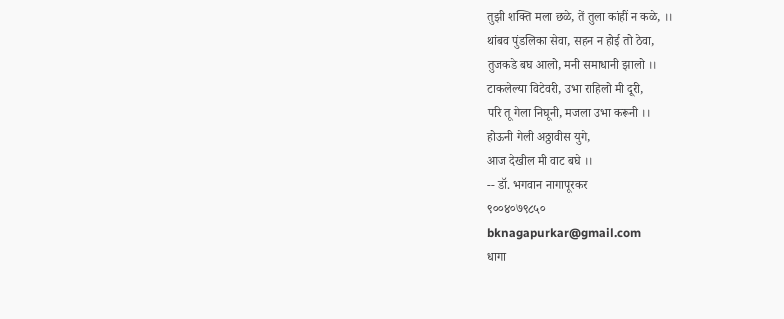तुझी शक्ति मला छळे, तें तुला कांहीं न कळे, ।।
थांबव पुंडलिका सेवा, सहन न होई तो ठेवा,
तुजकडे बघ आलो, मनी समाधानी झालो ।।
टाकलेल्या विटेवरी, उभा राहिलो मी दूरी,
परि तू गेला निघूनी, मजला उभा करूनी ।।
होऊनी गेली अठ्ठावीस युगे,
आज देखील मी वाट बघे ।।
-- डॉ. भगवान नागापूरकर
९००४०७९८५०
bknagapurkar@gmail.com
धागा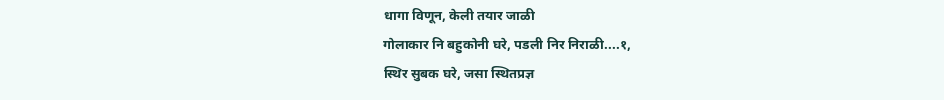धागा विणून, केली तयार जाळी
गोलाकार नि बहुकोनी घरे, पडली निर निराळी....१,
स्थिर सुबक घरे, जसा स्थितप्रज्ञ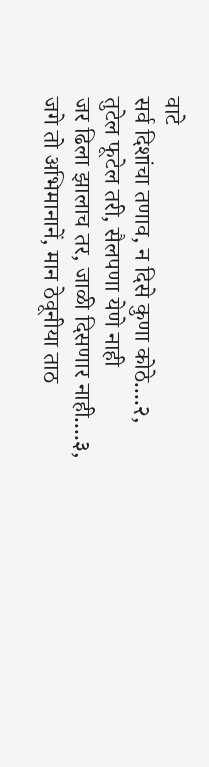वाटे
सर्व दिशांचा तणाव, न दिसे कुणा कोठे....२,
तुटेल फूटेल तरी, सैलपणा येणे नाही
जर ढिला झालाच तर, जाळी दिसणार नाही....३,
जगे तो अभिमानानें, मान ठेवूनीया ताठ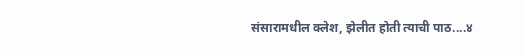संसारामधील क्लेश, झेलीत होती त्याची पाठ....४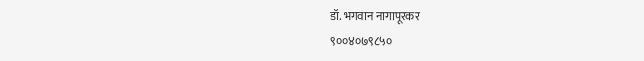डॉ. भगवान नागापूरकर
९००४०७९८५०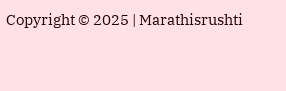Copyright © 2025 | Marathisrushti